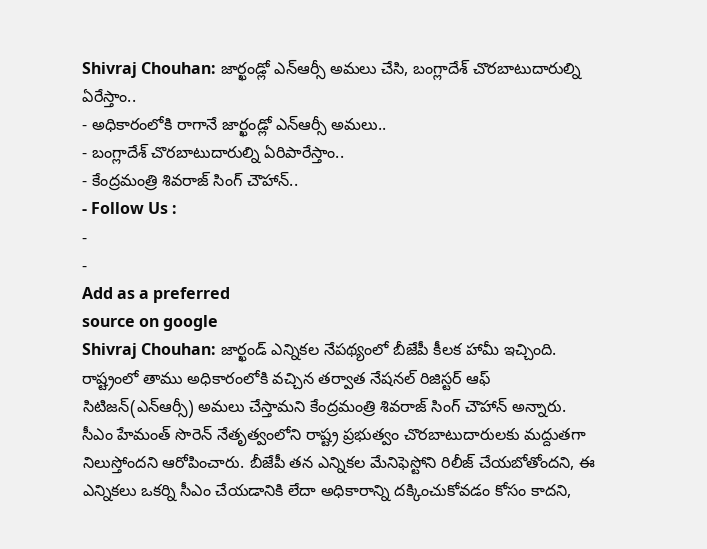Shivraj Chouhan: జార్ఖండ్లో ఎన్ఆర్సీ అమలు చేసి, బంగ్లాదేశ్ చొరబాటుదారుల్ని ఏరేస్తాం..
- అధికారంలోకి రాగానే జార్ఖండ్లో ఎన్ఆర్సీ అమలు..
- బంగ్లాదేశ్ చొరబాటుదారుల్ని ఏరిపారేస్తాం..
- కేంద్రమంత్రి శివరాజ్ సింగ్ చౌహాన్..
- Follow Us :
-
-
Add as a preferred
source on google
Shivraj Chouhan: జార్ఖండ్ ఎన్నికల నేపథ్యంలో బీజేపీ కీలక హామీ ఇచ్చింది. రాష్ట్రంలో తాము అధికారంలోకి వచ్చిన తర్వాత నేషనల్ రిజిస్టర్ ఆఫ్ సిటిజన్(ఎన్ఆర్సీ) అమలు చేస్తామని కేంద్రమంత్రి శివరాజ్ సింగ్ చౌహాన్ అన్నారు. సీఎం హేమంత్ సొరెన్ నేతృత్వంలోని రాష్ట్ర ప్రభుత్వం చొరబాటుదారులకు మద్దుతగా నిలుస్తోందని ఆరోపించారు. బీజేపీ తన ఎన్నికల మేనిఫెస్టోని రిలీజ్ చేయబోతోందని, ఈ ఎన్నికలు ఒకర్ని సీఎం చేయడానికి లేదా అధికారాన్ని దక్కించుకోవడం కోసం కాదని,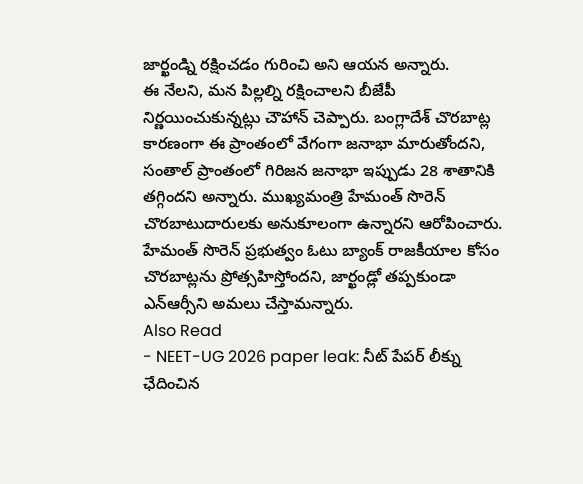జార్ఖండ్ని రక్షించడం గురించి అని ఆయన అన్నారు.
ఈ నేలని, మన పిల్లల్ని రక్షించాలని బీజేపీ నిర్ణయించుకున్నట్లు చౌహాన్ చెప్పారు. బంగ్లాదేశ్ చొరబాట్ల కారణంగా ఈ ప్రాంతంలో వేగంగా జనాభా మారుతోందని, సంతాల్ ప్రాంతంలో గిరిజన జనాభా ఇప్పుడు 28 శాతానికి తగ్గిందని అన్నారు. ముఖ్యమంత్రి హేమంత్ సొరెన్ చొరబాటుదారులకు అనుకూలంగా ఉన్నారని ఆరోపించారు. హేమంత్ సొరెన్ ప్రభుత్వం ఓటు బ్యాంక్ రాజకీయాల కోసం చొరబాట్లను ప్రోత్సహిస్తోందని, జార్ఖండ్లో తప్పకుండా ఎన్ఆర్సీని అమలు చేస్తామన్నారు.
Also Read
- NEET-UG 2026 paper leak: నీట్ పేపర్ లీక్ను ఛేదించిన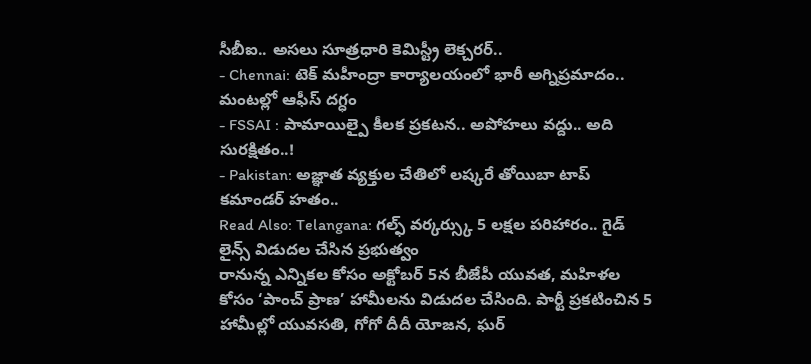సీబీఐ.. అసలు సూత్రధారి కెమిస్ట్రీ లెక్చరర్..
- Chennai: టెక్ మహీంద్రా కార్యాలయంలో భారీ అగ్నిప్రమాదం.. మంటల్లో ఆఫీస్ దగ్ధం
- FSSAI : పామాయిల్పై కీలక ప్రకటన.. అపోహలు వద్దు.. అది సురక్షితం..!
- Pakistan: అజ్ఞాత వ్యక్తుల చేతిలో లష్కరే తోయిబా టాప్ కమాండర్ హతం..
Read Also: Telangana: గల్ఫ్ వర్కర్స్కు 5 లక్షల పరిహారం.. గైడ్ లైన్స్ విడుదల చేసిన ప్రభుత్వం
రానున్న ఎన్నికల కోసం అక్టోబర్ 5న బీజేపీ యువత, మహిళల కోసం ‘పాంచ్ ప్రాణ’ హామీలను విడుదల చేసింది. పార్టీ ప్రకటించిన 5 హామీల్లో యువసతి, గోగో దీదీ యోజన, ఘర్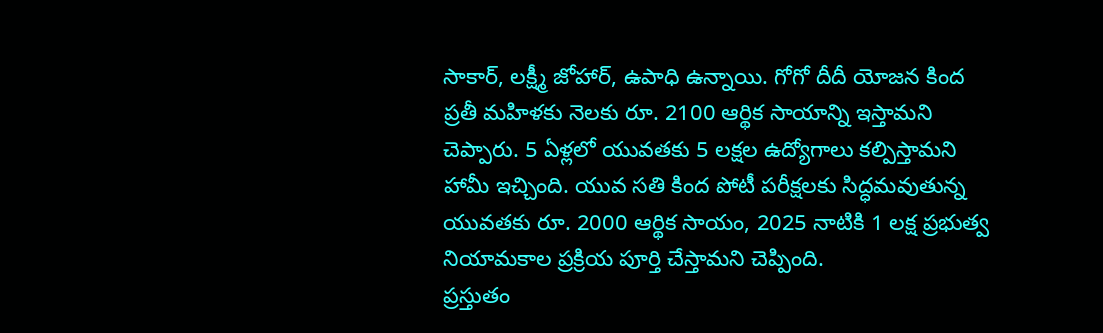సాకార్, లక్ష్మీ జోహార్, ఉపాధి ఉన్నాయి. గోగో దీదీ యోజన కింద ప్రతీ మహిళకు నెలకు రూ. 2100 ఆర్థిక సాయాన్ని ఇస్తామని చెప్పారు. 5 ఏళ్లలో యువతకు 5 లక్షల ఉద్యోగాలు కల్పిస్తామని హామీ ఇచ్చింది. యువ సతి కింద పోటీ పరీక్షలకు సిద్ధమవుతున్న యువతకు రూ. 2000 ఆర్థిక సాయం, 2025 నాటికి 1 లక్ష ప్రభుత్వ నియామకాల ప్రక్రియ పూర్తి చేస్తామని చెప్పింది.
ప్రస్తుతం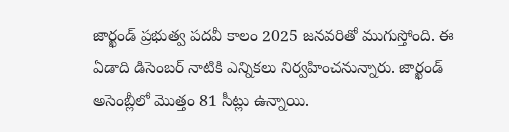జార్ఖండ్ ప్రభుత్వ పదవీ కాలం 2025 జనవరితో ముగుస్తోంది. ఈ ఏడాది డిసెంబర్ నాటికి ఎన్నికలు నిర్వహించనున్నారు. జార్ఖండ్ అసెంబ్లీలో మొత్తం 81 సీట్లు ఉన్నాయి.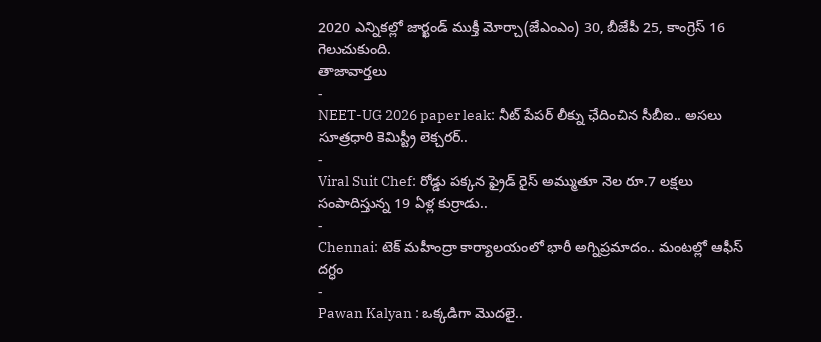2020 ఎన్నికల్లో జార్ఖండ్ ముక్తీ మోర్చా(జేఎంఎం) 30, బీజేపీ 25, కాంగ్రెస్ 16 గెలుచుకుంది.
తాజావార్తలు
-
NEET-UG 2026 paper leak: నీట్ పేపర్ లీక్ను ఛేదించిన సీబీఐ.. అసలు సూత్రధారి కెమిస్ట్రీ లెక్చరర్..
-
Viral Suit Chef: రోడ్డు పక్కన ఫ్రైడ్ రైస్ అమ్ముతూ నెల రూ.7 లక్షలు సంపాదిస్తున్న 19 ఏళ్ల కుర్రాడు..
-
Chennai: టెక్ మహీంద్రా కార్యాలయంలో భారీ అగ్నిప్రమాదం.. మంటల్లో ఆఫీస్ దగ్ధం
-
Pawan Kalyan : ఒక్కడిగా మొదలై..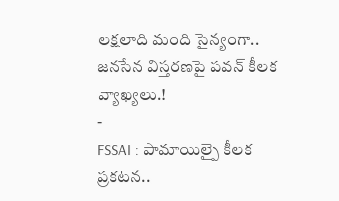లక్షలాది మంది సైన్యంగా.. జనసేన విస్తరణపై పవన్ కీలక వ్యాఖ్యలు.!
-
FSSAI : పామాయిల్పై కీలక ప్రకటన..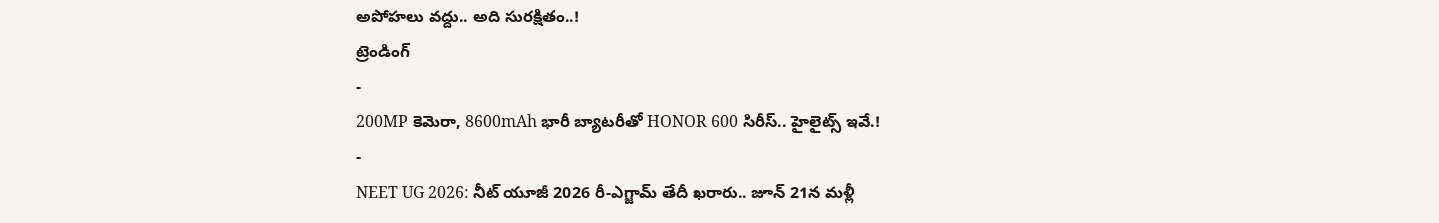అపోహలు వద్దు.. అది సురక్షితం..!
ట్రెండింగ్
-
200MP కెమెరా, 8600mAh భారీ బ్యాటరీతో HONOR 600 సిరీస్.. హైలైట్స్ ఇవే.!
-
NEET UG 2026: నీట్ యూజీ 2026 రీ-ఎగ్జామ్ తేదీ ఖరారు.. జూన్ 21న మళ్లీ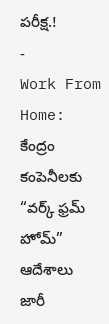పరీక్ష.!
-
Work From Home: కేంద్రం కంపెనీలకు “వర్క్ ఫ్రమ్ హోమ్” ఆదేశాలు జారీ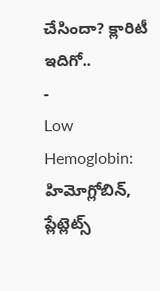చేసిందా? క్లారిటీ ఇదిగో..
-
Low Hemoglobin: హిమోగ్లోబిన్, ప్లేట్లెట్స్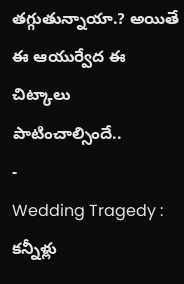తగ్గుతున్నాయా.? అయితే ఈ ఆయుర్వేద ఈ చిట్కాలు పాటించాల్సిందే..
-
Wedding Tragedy : కన్నీళ్లు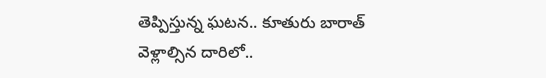తెప్పిస్తున్న ఘటన.. కూతురు బారాత్ వెళ్లాల్సిన దారిలో..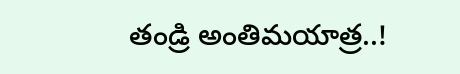తండ్రి అంతిమయాత్ర..!